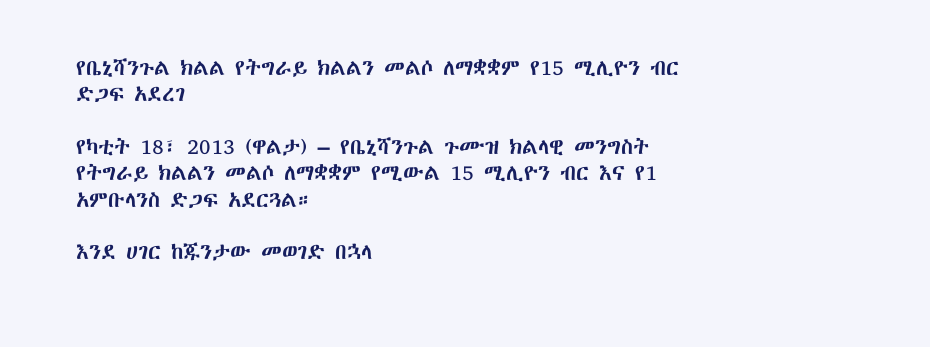የቤኒሻንጉል ክልል የትግራይ ክልልን መልሶ ለማቋቋም የ15 ሚሊዮን ብር ድጋፍ አደረገ

የካቲት 18፣ 2013 (ዋልታ) – የቤኒሻንጉል ጉሙዝ ክልላዊ መንግስት የትግራይ ክልልን መልሶ ለማቋቋም የሚውል 15 ሚሊዮን ብር እና የ1 አምቡላንስ ድጋፍ አደርጓል።

እንደ ሀገር ከጁንታው መወገድ በኋላ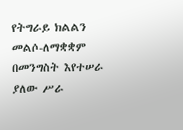የትግራይ ክልልን መልሶ-ለማቋቋም በመንግስት እየተሠራ ያለው ሥራ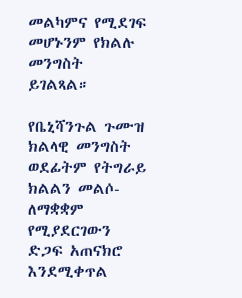መልካምና የሚደገፍ መሆኑንም የክልሉ መንግስት ይገልጻል።

የቤኒሻንጉል ጉሙዝ ክልላዊ መንግስት ወደፊትም የትግራይ ክልልን መልሶ-ለማቋቋም የሚያደርገውን ድጋፍ አጠናክሮ እንደሚቀጥል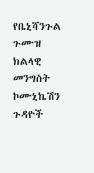የቤኒሻንጉል ጉሙዝ ክልላዊ መንግስት ኮሙኒኬሽን ጉዳዮች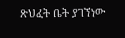ጽህፈት ቤት ያገኘነው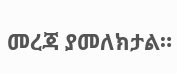መረጃ ያመለክታል።